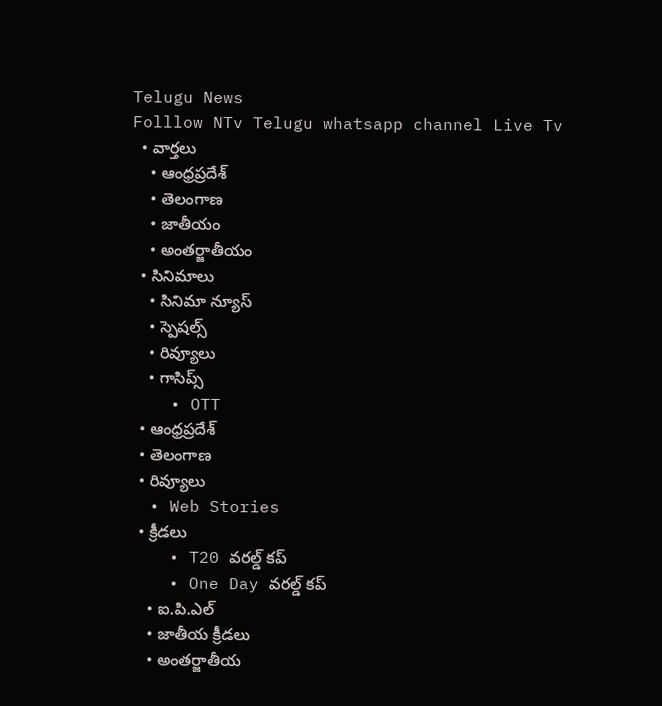Telugu News
Folllow NTv Telugu whatsapp channel Live Tv
  • వార్తలు
    • ఆంధ్రప్రదేశ్
    • తెలంగాణ
    • జాతీయం
    • అంతర్జాతీయం
  • సినిమాలు
    • సినిమా న్యూస్
    • స్పెషల్స్
    • రివ్యూలు
    • గాసిప్స్
    • OTT
  • ఆంధ్రప్రదేశ్
  • తెలంగాణ
  • రివ్యూలు
  • Web Stories
  • క్రీడలు
    • T20 వరల్డ్ కప్
    • One Day వరల్డ్ కప్
    • ఐ.పి.ఎల్
    • జాతీయ క్రీడలు
    • అంతర్జాతీయ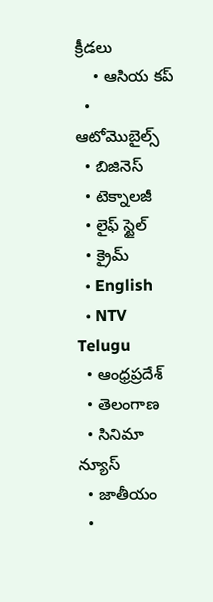క్రీడలు
    • ఆసియ కప్
  • ఆటోమొబైల్స్
  • బిజినెస్‌
  • టెక్నాలజీ
  • లైఫ్ స్టైల్
  • క్రైమ్
  • English
  • NTV Telugu
  • ఆంధ్రప్రదేశ్
  • తెలంగాణ
  • సినిమా న్యూస్
  • జాతీయం
  •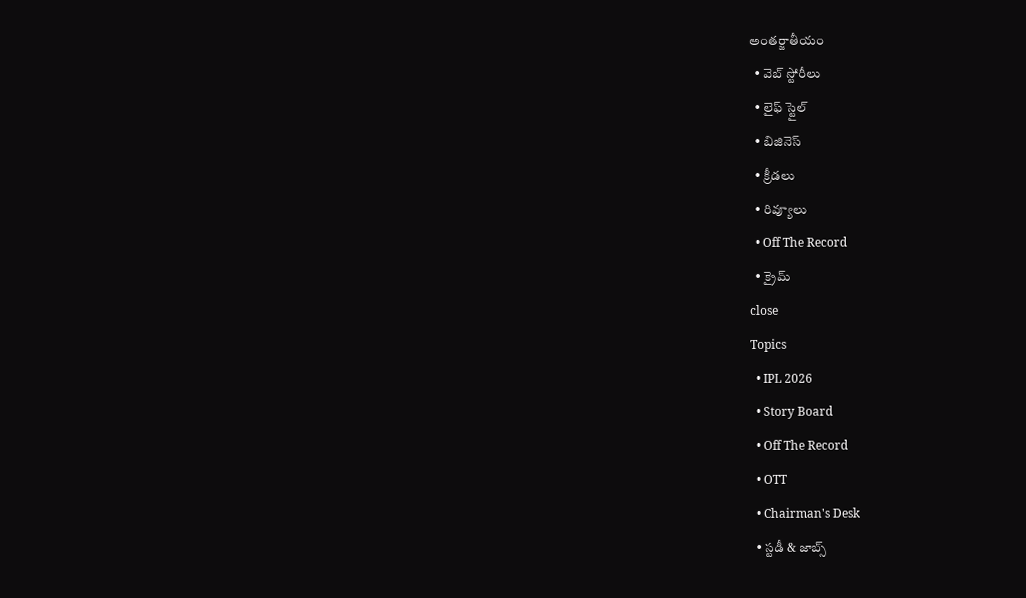అంతర్జాతీయం
  • వెబ్ స్టోరీలు
  • లైఫ్ స్టైల్
  • బిజినెస్‌
  • క్రీడలు
  • రివ్యూలు
  • Off The Record
  • క్రైమ్
close
Topics
  • IPL 2026
  • Story Board
  • Off The Record
  • OTT
  • Chairman's Desk
  • స్టడీ & జాబ్స్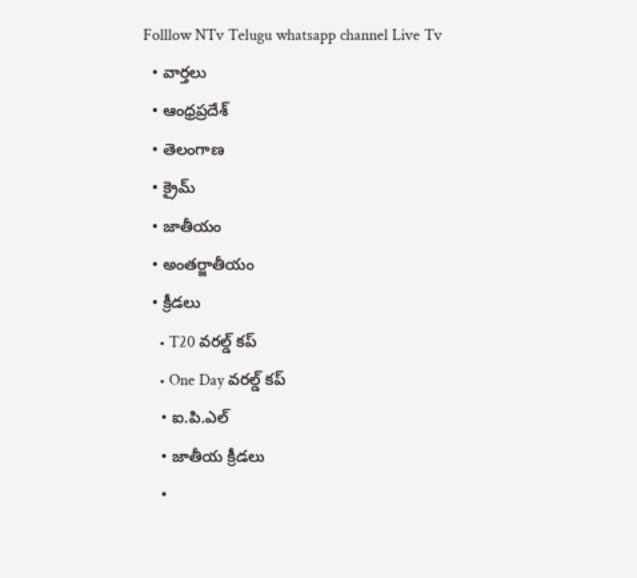Folllow NTv Telugu whatsapp channel Live Tv
  • వార్తలు
  • ఆంధ్రప్రదేశ్
  • తెలంగాణ
  • క్రైమ్
  • జాతీయం
  • అంతర్జాతీయం
  • క్రీడలు
    • T20 వరల్డ్ కప్
    • One Day వరల్డ్ కప్
    • ఐ.పి.ఎల్
    • జాతీయ క్రీడలు
    •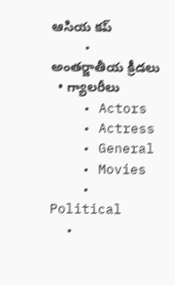ఆసియ కప్
    • అంతర్జాతీయ క్రీడలు
  • గ్యాలరీలు
    • Actors
    • Actress
    • General
    • Movies
    • Political
  •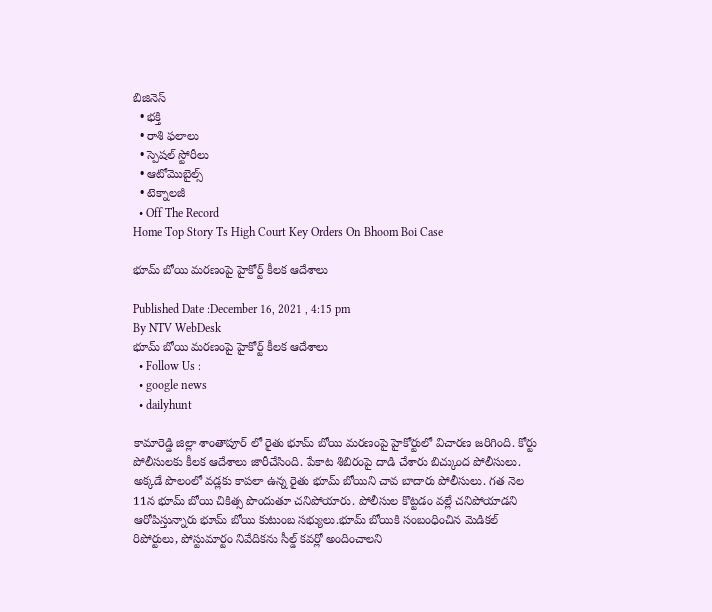బిజినెస్‌
  • భక్తి
  • రాశి ఫలాలు
  • స్పెషల్‌ స్టోరీలు
  • ఆటోమొబైల్స్
  • టెక్నాలజీ
  • Off The Record
Home Top Story Ts High Court Key Orders On Bhoom Boi Case

భూమ్ బోయి మరణంపై హైకోర్ట్ కీలక ఆదేశాలు

Published Date :December 16, 2021 , 4:15 pm
By NTV WebDesk
భూమ్ బోయి మరణంపై హైకోర్ట్ కీలక ఆదేశాలు
  • Follow Us :
  • google news
  • dailyhunt

కామారెడ్డి జిల్లా శాంతాపూర్ లో రైతు భూమ్ బోయి మరణంపై హైకోర్టులో విచారణ జరిగింది. కోర్టు పోలీసులకు కీలక ఆదేశాలు జారీచేసింది. పేకాట శిబిరంపై దాడి చేశారు బిచ్కుంద పోలీసులు. అక్కడే పొలంలో వడ్లకు కాపలా ఉన్న రైతు భూమ్ బోయిని చావ బాదారు పోలీసులు. గత నెల 11న భూమ్ బోయి చికిత్స పొందుతూ చనిపోయారు. పోలీసుల కొట్టడం వల్లే చనిపోయాడని ఆరోపిస్తున్నారు భూమ్ బోయి కుటుంబ సభ్యులు.భూమ్ బోయికి సంబంధించిన మెడికల్ రిపోర్టులు, పోస్టుమార్టం నివేదికను సీల్డ్ కవర్లో అందించాలని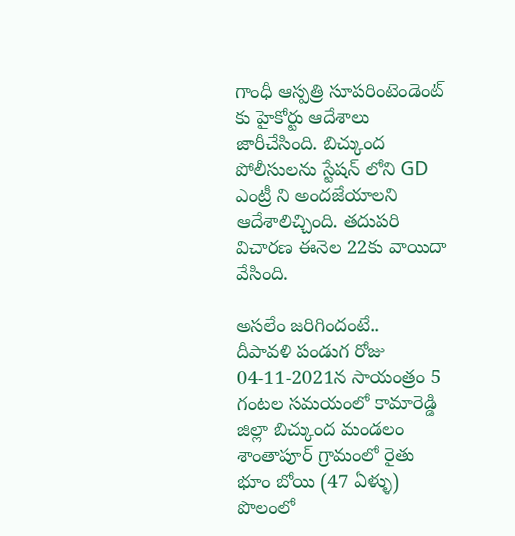గాంధీ ఆస్పత్రి సూపరింటెండెంట్ కు హైకోర్టు ఆదేశాలు జారీచేసింది. బిచ్కుంద పోలీసులను స్టేషన్ లోని GD ఎంట్రీ ని అందజేయాలని ఆదేశాలిచ్చింది. తదుపరి విచారణ ఈనెల 22కు వాయిదా వేసింది.

అసలేం జరిగిందంటే..
దీపావళి పండుగ రోజు 04-11-2021న సాయంత్రం 5 గంటల సమయంలో కామారెడ్డి జిల్లా బిచ్కుంద మండలం శాంతాపూర్ గ్రామంలో రైతు భూం బోయి (47 ఏళ్ళు) పొలంలో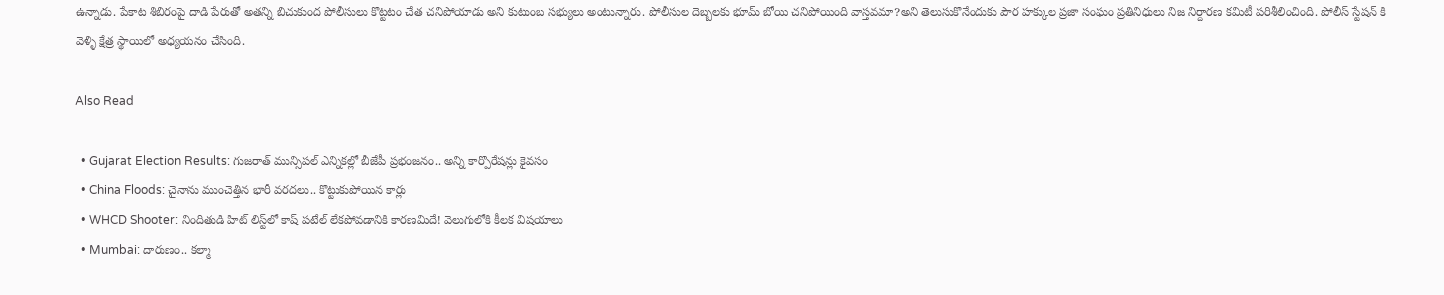ఉన్నాడు. పేకాట శిబిరంపై దాడి పేరుతో అతన్ని బిచుకుంద పోలీసులు కొట్టటం చేత చనిపోయాడు అని కుటుంబ సభ్యులు అంటున్నారు. పోలీసుల దెబ్బలకు భూమ్ బోయి చనిపోయింది వాస్తవమా?అని తెలుసుకొనేందుకు పౌర హక్కుల ప్రజా సంఘం ప్రతినిధులు నిజ నిర్దారణ కమిటీ పరిశీలించింది. పోలీస్ స్టేషన్ కి వెళ్ళి క్షేత్ర స్థాయిలో అధ్యయనం చేసింది.

Also Read

  • Gujarat Election Results: గుజరాత్ మున్సిపల్ ఎన్నికల్లో బీజేపీ ప్రభంజనం.. అన్ని కార్పొరేషన్లు కైవసం
  • China Floods: చైనాను ముంచెత్తిన భారీ వరదలు.. కొట్టుకుపోయిన కార్లు
  • WHCD Shooter: నిందితుడి హిట్ లిస్ట్‌లో కాష్ పటేల్ లేకపోవడానికి కారణమిదే! వెలుగులోకి కీలక విషయాలు
  • Mumbai: దారుణం.. కల్మా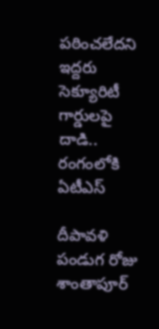పఠించలేదని ఇద్దరు సెక్యూరిటీ గార్డులపై దాడి.. రంగంలోకి ఏటీఎస్

దీపావళి పండుగ రోజు శాంతాపూర్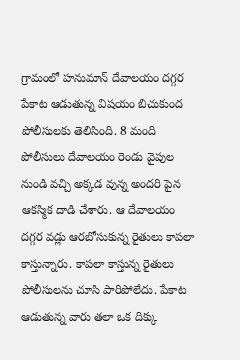గ్రామంలో హనుమాన్ దేవాలయం దగ్గర పేకాట ఆడుతున్న విషయం బిచుకుంద పోలీసులకు తెలిసింది. 8 మంది పోలీసులు దేవాలయం రెండు వైపుల నుండి వచ్చి అక్కడ వున్న అందరి పైన ఆకస్మిక దాడి చేశారు. ఆ దేవాలయం దగ్గర వడ్లు ఆరబోసుకున్న రైతులు కాపలా కాస్తున్నారు. కాపలా కాస్తున్న రైతులు పోలీసులను చూసి పారిపోలేదు. పేకాట ఆడుతున్న వారు తలా ఒక దిక్కు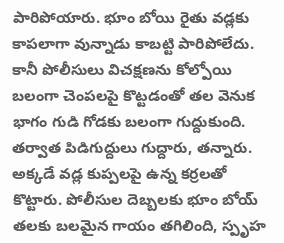పారిపోయారు. భూం బోయి రైతు వడ్లకు కాపలాగా వున్నాడు కాబట్టి పారిపోలేదు. కానీ పోలీసులు విచక్షణను కోల్పోయి బలంగా చెంపలపై కొట్టడంతో తల వెనుక భాగం గుడి గోడకు బలంగా గుద్దుకుంది. తర్వాత పిడిగుద్దులు గుద్దారు, తన్నారు. అక్కడే వడ్ల కుప్పలపై ఉన్న కర్రలతో కొట్టారు. పోలీసుల దెబ్బలకు భూం బోయ్ తలకు బలమైన గాయం తగిలింది, స్పృహ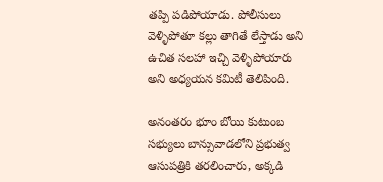తప్పి పడిపోయాడు. పోలీసులు వెళ్ళిపోతూ కల్లు తాగితే లేస్తాడు అని ఉచిత సలహా ఇచ్చి వెళ్ళిపోయారు అని అధ్యయన కమిటీ తెలిపింది.

అనంతరం భూం బోయి కుటుంబ సభ్యులు బాన్సువాడలోని ప్రభుత్వ ఆసుపత్రికి తరలించారు, అక్కడి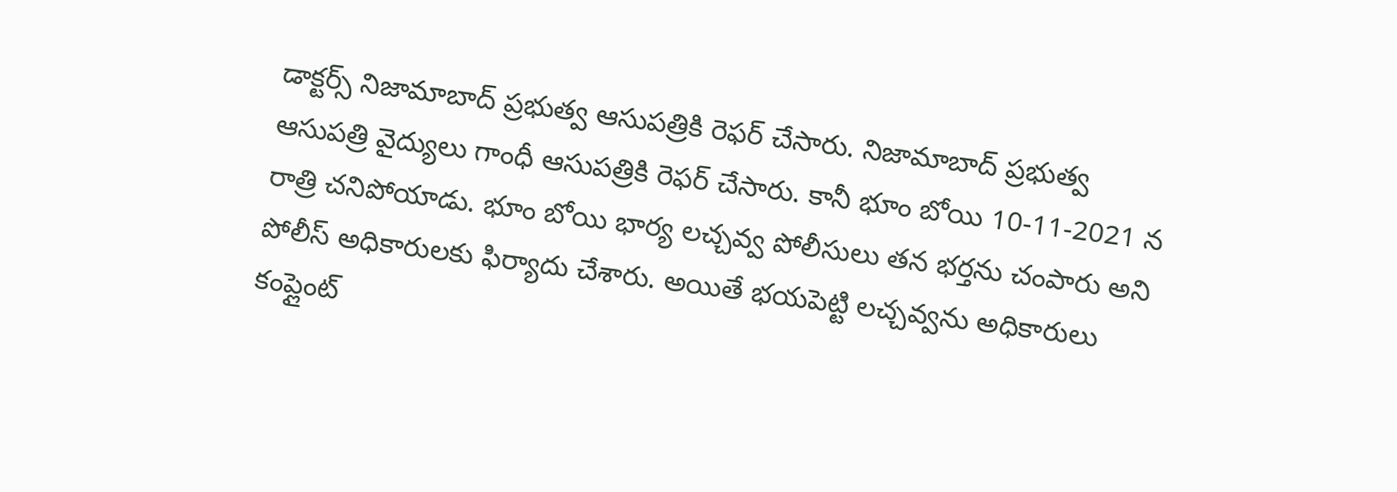డాక్టర్స్ నిజామాబాద్ ప్రభుత్వ ఆసుపత్రికి రెఫర్ చేసారు. నిజామాబాద్ ప్రభుత్వ ఆసుపత్రి వైద్యులు గాంధీ ఆసుపత్రికి రెఫర్ చేసారు. కానీ భూం బోయి 10-11-2021 న రాత్రి చనిపోయాడు. భూం బోయి భార్య లచ్చవ్వ పోలీసులు తన భర్తను చంపారు అని పోలీస్ అధికారులకు ఫిర్యాదు చేశారు. అయితే భయపెట్టి లచ్చవ్వను అధికారులు కంప్లైంట్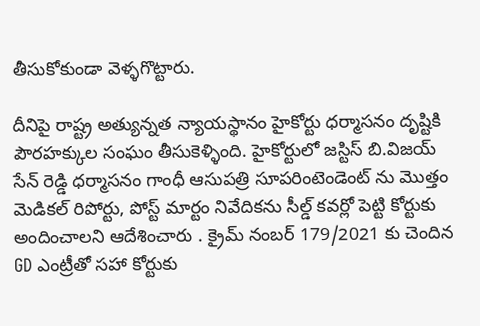తీసుకోకుండా వెళ్ళగొట్టారు.

దీనిపై రాష్ట్ర అత్యున్నత న్యాయస్థానం హైకోర్టు ధర్మాసనం దృష్టికి పౌరహక్కుల సంఘం తీసుకెళ్ళింది. హైకోర్టులో జస్టిస్ బి.విజయ్‌ సేన్ రెడ్డి ధర్మాసనం గాంధీ ఆసుపత్రి సూపరింటెండెంట్ ను మొత్తం మెడికల్ రిపోర్టు, పోస్ట్ మార్టం నివేదికను సీల్డ్ కవర్లో పెట్టి కోర్టుకు అందించాలని ఆదేశించారు . క్రైమ్ నంబర్ 179/2021 కు చెందిన GD ఎంట్రీతో సహా కోర్టుకు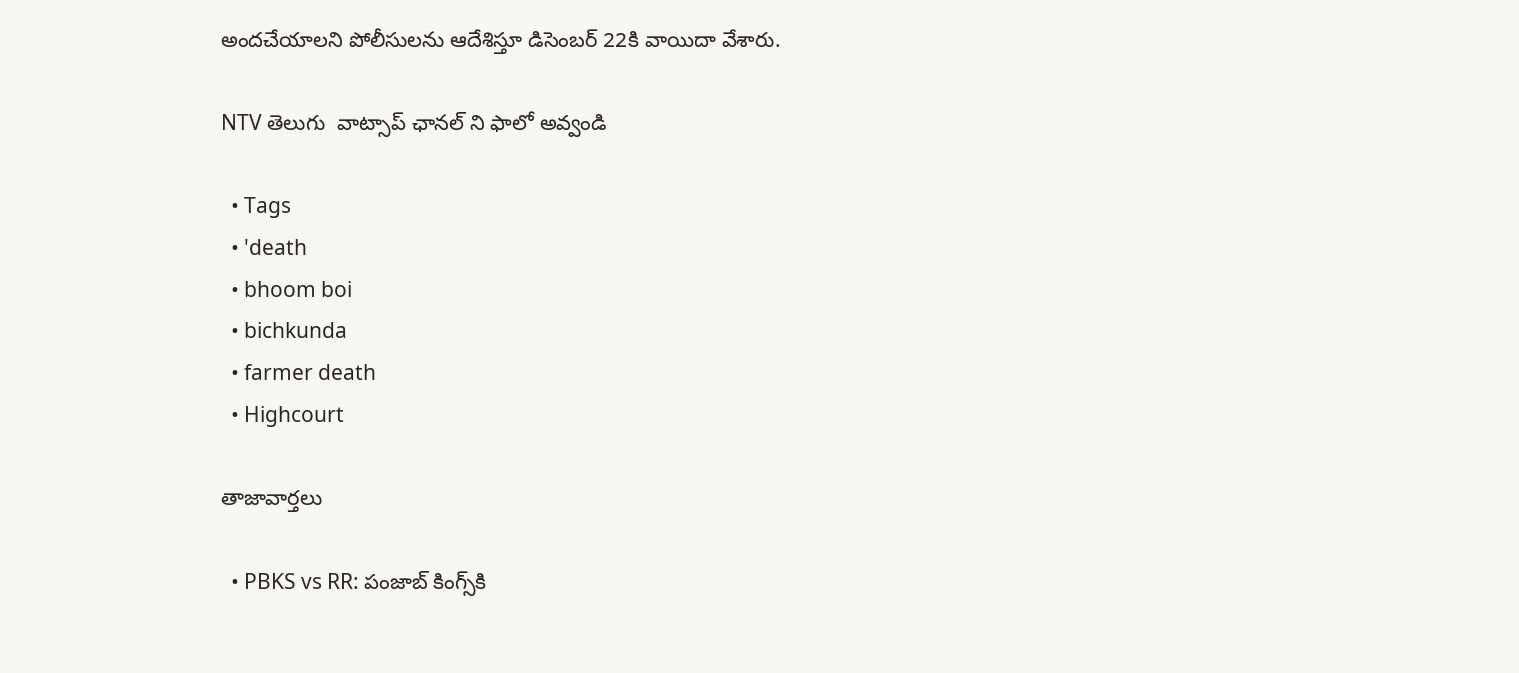అందచేయాలని పోలీసులను ఆదేశిస్తూ డిసెంబర్ 22కి వాయిదా వేశారు.

NTV తెలుగు  వాట్సాప్ ఛానల్ ని ఫాలో అవ్వండి

  • Tags
  • 'death
  • bhoom boi
  • bichkunda
  • farmer death
  • Highcourt

తాజావార్తలు

  • PBKS vs RR: పంజాబ్ కింగ్స్‌కి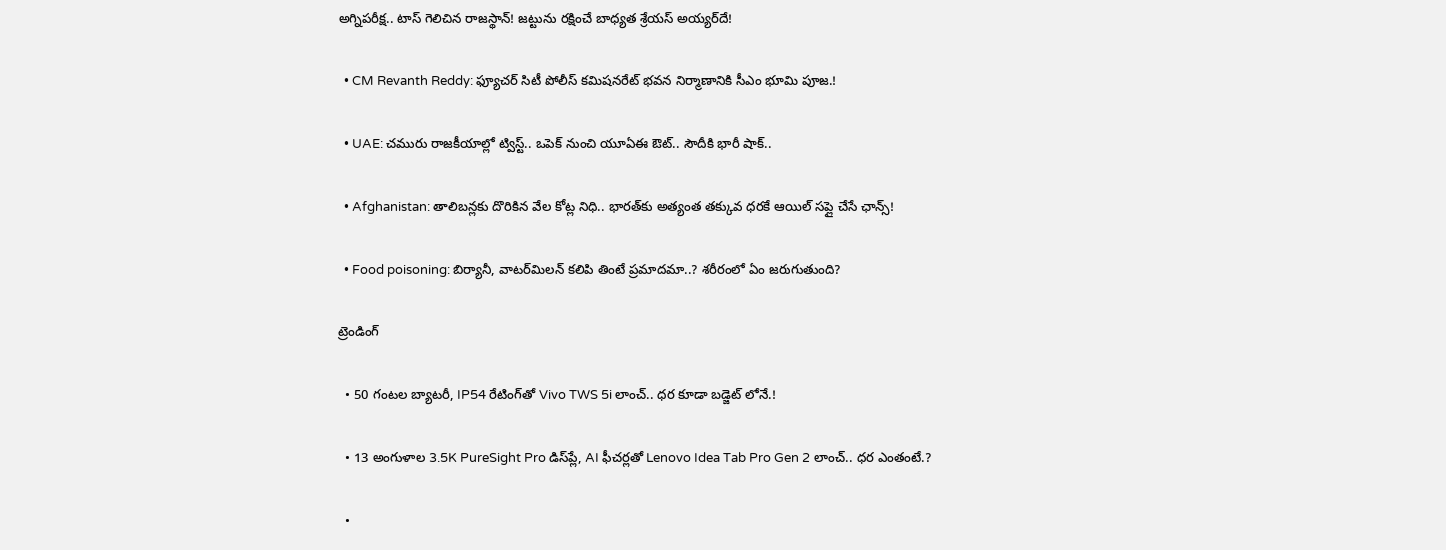అగ్నిపరీక్ష.. టాస్ గెలిచిన రాజస్థాన్! జట్టును రక్షించే బాధ్యత శ్రేయస్ అయ్యర్‌దే!

  • CM Revanth Reddy: ఫ్యూచర్ సిటీ పోలీస్ కమిషనరేట్ భవన నిర్మాణానికి సీఎం భూమి పూజ.!

  • UAE: చమురు రాజకీయాల్లో ట్విస్ట్.. ఒపెక్ నుంచి యూఏఈ ఔట్.. సౌదీకి భారీ షాక్..

  • Afghanistan: తాలిబన్లకు దొరికిన వేల కోట్ల నిధి.. భారత్‌కు అత్యంత తక్కువ ధరకే ఆయిల్ సప్లై చేసే ఛాన్స్!

  • Food poisoning: బిర్యానీ, వాటర్‌మిలన్ కలిపి తింటే ప్రమాదమా..? శరీరంలో ఏం జరుగుతుంది?

ట్రెండింగ్‌

  • 50 గంటల బ్యాటరీ, IP54 రేటింగ్‌తో Vivo TWS 5i లాంచ్.. ధర కూడా బడ్జెట్ లోనే.!

  • 13 అంగుళాల 3.5K PureSight Pro డిస్‌ప్లే, AI ఫీచర్లతో Lenovo Idea Tab Pro Gen 2 లాంచ్.. ధర ఎంతంటే.?

  •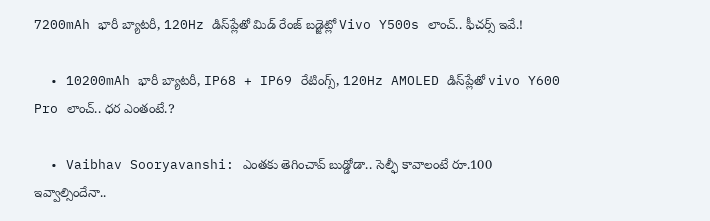7200mAh భారీ బ్యాటరీ, 120Hz డిస్‌ప్లేతో మిడ్ రేంజ్ బడ్జెట్లో Vivo Y500s లాంచ్.. ఫీచర్స్ ఇవే.!

  • 10200mAh భారీ బ్యాటరీ, IP68 + IP69 రేటింగ్స్‌, 120Hz AMOLED డిస్‌ప్లేతో vivo Y600 Pro లాంచ్.. ధర ఎంతంటే.?

  • Vaibhav Sooryavanshi: ఎంతకు తెగించావ్ బుడ్డోడా.. సెల్ఫీ కావాలంటే రూ.100 ఇవ్వాల్సిందేనా..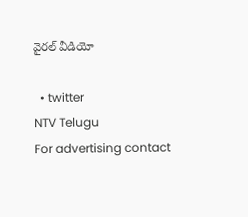వైరల్ వీడియో

  • twitter
NTV Telugu
For advertising contact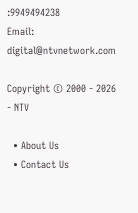:9949494238
Email: digital@ntvnetwork.com

Copyright © 2000 - 2026 - NTV

  • About Us
  • Contact Us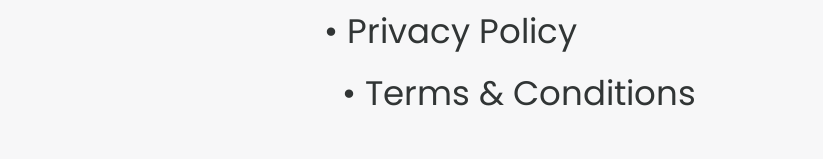• Privacy Policy
  • Terms & Conditions